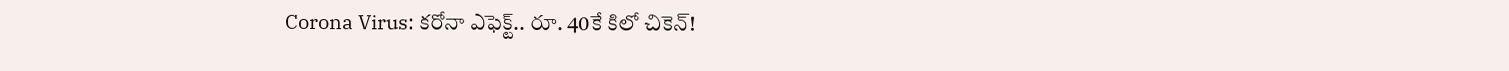Corona Virus: కరోనా ఎఫెక్ట్.. రూ. 40కే కిలో చికెన్!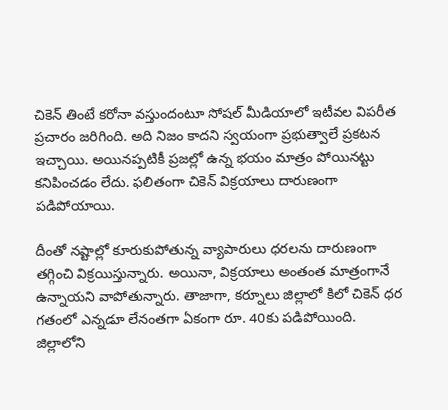చికెన్ తింటే కరోనా వస్తుందంటూ సోషల్ మీడియాలో ఇటీవల విపరీత ప్రచారం జరిగింది. అది నిజం కాదని స్వయంగా ప్రభుత్వాలే ప్రకటన ఇచ్చాయి. అయినప్పటికీ ప్రజల్లో ఉన్న భయం మాత్రం పోయినట్టు కనిపించడం లేదు. ఫలితంగా చికెన్ విక్రయాలు దారుణంగా పడిపోయాయి.

దీంతో నష్టాల్లో కూరుకుపోతున్న వ్యాపారులు ధరలను దారుణంగా తగ్గించి విక్రయిస్తున్నారు. అయినా, విక్రయాలు అంతంత మాత్రంగానే ఉన్నాయని వాపోతున్నారు. తాజాగా, కర్నూలు జిల్లాలో కిలో చికెన్ ధర గతంలో ఎన్నడూ లేనంతగా ఏకంగా రూ. 40కు పడిపోయింది. జిల్లాలోని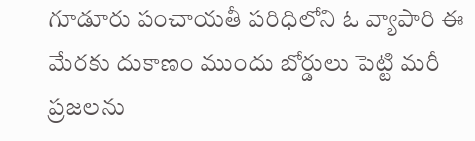గూడూరు పంచాయతీ పరిధిలోని ఓ వ్యాపారి ఈ మేరకు దుకాణం ముందు బోర్డులు పెట్టి మరీ ప్రజలను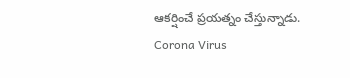ఆకర్షించే ప్రయత్నం చేస్తున్నాడు.
Corona Virus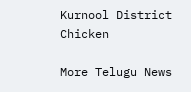Kurnool District
Chicken

More Telugu News